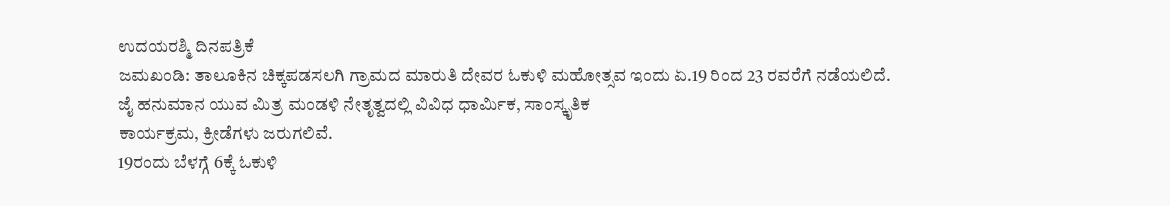ಉದಯರಶ್ಮಿ ದಿನಪತ್ರಿಕೆ
ಜಮಖಂಡಿ: ತಾಲೂಕಿನ ಚಿಕ್ಕಪಡಸಲಗಿ ಗ್ರಾಮದ ಮಾರುತಿ ದೇವರ ಓಕುಳಿ ಮಹೋತ್ಸವ ಇಂದು ಏ.19 ರಿಂದ 23 ರವರೆಗೆ ನಡೆಯಲಿದೆ.
ಜೈ ಹನುಮಾನ ಯುವ ಮಿತ್ರ ಮಂಡಳಿ ನೇತೃತ್ವದಲ್ಲಿ ವಿವಿಧ ಧಾರ್ಮಿಕ, ಸಾಂಸ್ಕೃತಿಕ
ಕಾರ್ಯಕ್ರಮ, ಕ್ರೀಡೆಗಳು ಜರುಗಲಿವೆ.
19ರಂದು ಬೆಳಗ್ಗೆ 6ಕ್ಕೆ ಓಕುಳಿ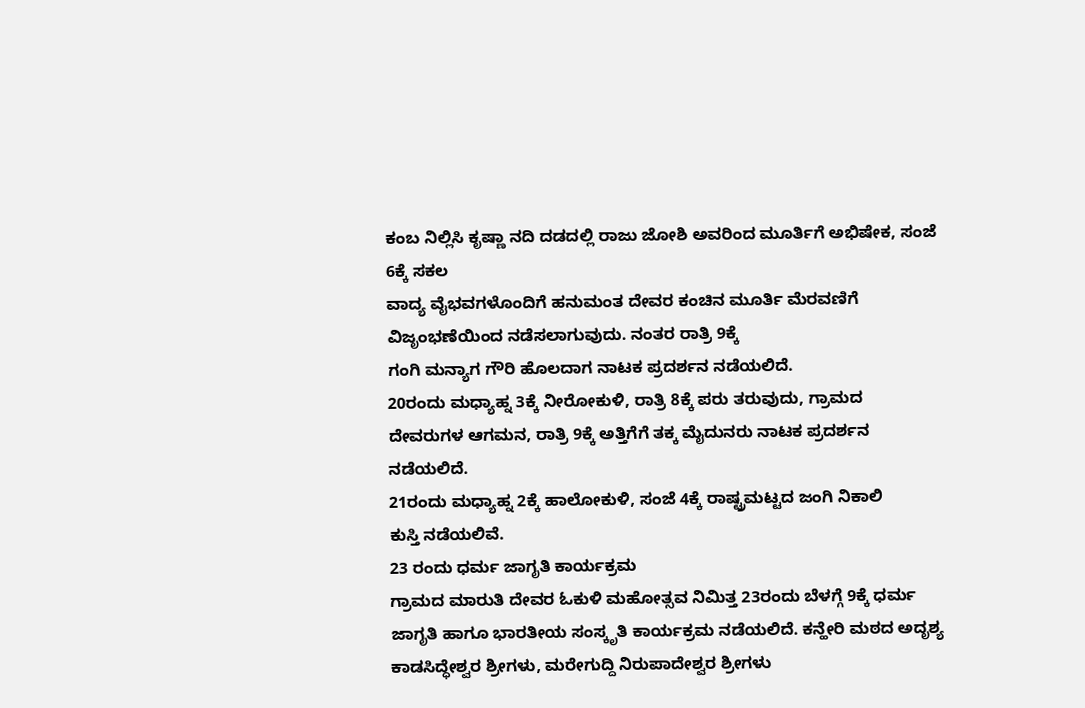ಕಂಬ ನಿಲ್ಲಿಸಿ ಕೃಷ್ಣಾ ನದಿ ದಡದಲ್ಲಿ ರಾಜು ಜೋಶಿ ಅವರಿಂದ ಮೂರ್ತಿಗೆ ಅಭಿಷೇಕ, ಸಂಜೆ 6ಕ್ಕೆ ಸಕಲ
ವಾದ್ಯ ವೈಭವಗಳೊಂದಿಗೆ ಹನುಮಂತ ದೇವರ ಕಂಚಿನ ಮೂರ್ತಿ ಮೆರವಣಿಗೆ ವಿಜೃಂಭಣೆಯಿಂದ ನಡೆಸಲಾಗುವುದು. ನಂತರ ರಾತ್ರಿ 9ಕ್ಕೆ
ಗಂಗಿ ಮನ್ಯಾಗ ಗೌರಿ ಹೊಲದಾಗ ನಾಟಕ ಪ್ರದರ್ಶನ ನಡೆಯಲಿದೆ.
20ರಂದು ಮಧ್ಯಾಹ್ನ 3ಕ್ಕೆ ನೀರೋಕುಳಿ, ರಾತ್ರಿ 8ಕ್ಕೆ ಪರು ತರುವುದು, ಗ್ರಾಮದ
ದೇವರುಗಳ ಆಗಮನ, ರಾತ್ರಿ 9ಕ್ಕೆ ಅತ್ತಿಗೆಗೆ ತಕ್ಕ ಮೈದುನರು ನಾಟಕ ಪ್ರದರ್ಶನ
ನಡೆಯಲಿದೆ.
21ರಂದು ಮಧ್ಯಾಹ್ನ 2ಕ್ಕೆ ಹಾಲೋಕುಳಿ, ಸಂಜೆ 4ಕ್ಕೆ ರಾಷ್ಟ್ರಮಟ್ಟದ ಜಂಗಿ ನಿಕಾಲಿ
ಕುಸ್ತಿ ನಡೆಯಲಿವೆ.
23 ರಂದು ಧರ್ಮ ಜಾಗೃತಿ ಕಾರ್ಯಕ್ರಮ
ಗ್ರಾಮದ ಮಾರುತಿ ದೇವರ ಓಕುಳಿ ಮಹೋತ್ಸವ ನಿಮಿತ್ತ 23ರಂದು ಬೆಳಗ್ಗೆ 9ಕ್ಕೆ ಧರ್ಮ
ಜಾಗೃತಿ ಹಾಗೂ ಭಾರತೀಯ ಸಂಸ್ಕೃತಿ ಕಾರ್ಯಕ್ರಮ ನಡೆಯಲಿದೆ. ಕನ್ಹೇರಿ ಮಠದ ಅದೃಶ್ಯ ಕಾಡಸಿದ್ಧೇಶ್ವರ ಶ್ರೀಗಳು, ಮರೇಗುದ್ದಿ ನಿರುಪಾದೇಶ್ವರ ಶ್ರೀಗಳು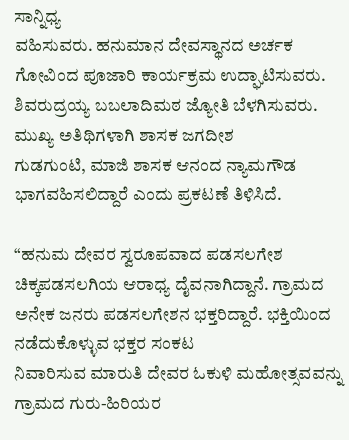ಸಾನ್ನಿಧ್ಯ
ವಹಿಸುವರು. ಹನುಮಾನ ದೇವಸ್ಥಾನದ ಅರ್ಚಕ ಗೋವಿಂದ ಪೂಜಾರಿ ಕಾರ್ಯಕ್ರಮ ಉದ್ಘಾಟಿಸುವರು.
ಶಿವರುದ್ರಯ್ಯ ಬಬಲಾದಿಮಠ ಜ್ಯೋತಿ ಬೆಳಗಿಸುವರು. ಮುಖ್ಯ ಅತಿಥಿಗಳಾಗಿ ಶಾಸಕ ಜಗದೀಶ
ಗುಡಗುಂಟಿ, ಮಾಜಿ ಶಾಸಕ ಆನಂದ ನ್ಯಾಮಗೌಡ ಭಾಗವಹಿಸಲಿದ್ದಾರೆ ಎಂದು ಪ್ರಕಟಣೆ ತಿಳಿಸಿದೆ.

“ಹನುಮ ದೇವರ ಸ್ವರೂಪವಾದ ಪಡಸಲಗೇಶ ಚಿಕ್ಕಪಡಸಲಗಿಯ ಆರಾಧ್ಯ ದೈವನಾಗಿದ್ದಾನೆ. ಗ್ರಾಮದ
ಅನೇಕ ಜನರು ಪಡಸಲಗೇಶನ ಭಕ್ತರಿದ್ದಾರೆ. ಭಕ್ತಿಯಿಂದ ನಡೆದುಕೊಳ್ಳುವ ಭಕ್ತರ ಸಂಕಟ
ನಿವಾರಿಸುವ ಮಾರುತಿ ದೇವರ ಓಕುಳಿ ಮಹೋತ್ಸವವನ್ನು ಗ್ರಾಮದ ಗುರು-ಹಿರಿಯರ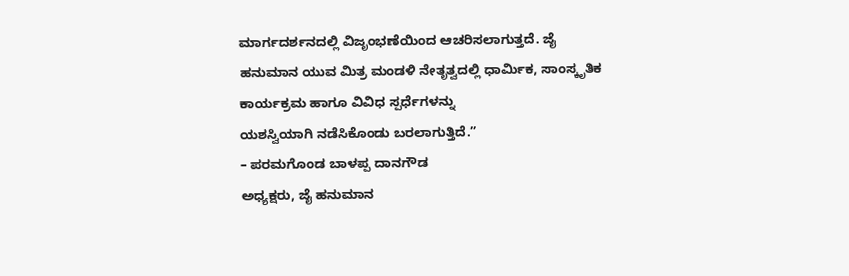ಮಾರ್ಗದರ್ಶನದಲ್ಲಿ ವಿಜೃಂಭಣೆಯಿಂದ ಆಚರಿಸಲಾಗುತ್ತದೆ. ಜೈ ಹನುಮಾನ ಯುವ ಮಿತ್ರ ಮಂಡಳಿ ನೇತೃತ್ವದಲ್ಲಿ ಧಾರ್ಮಿಕ, ಸಾಂಸ್ಕೃತಿಕ ಕಾರ್ಯಕ್ರಮ ಹಾಗೂ ವಿವಿಧ ಸ್ಪರ್ಧೆಗಳನ್ನು
ಯಶಸ್ವಿಯಾಗಿ ನಡೆಸಿಕೊಂಡು ಬರಲಾಗುತ್ತಿದೆ.”
– ಪರಮಗೊಂಡ ಬಾಳಪ್ಪ ದಾನಗೌಡ
ಅಧ್ಯಕ್ಷರು, ಜೈ ಹನುಮಾನ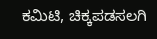ಕಮಿಟಿ, ಚಿಕ್ಕಪಡಸಲಗಿ